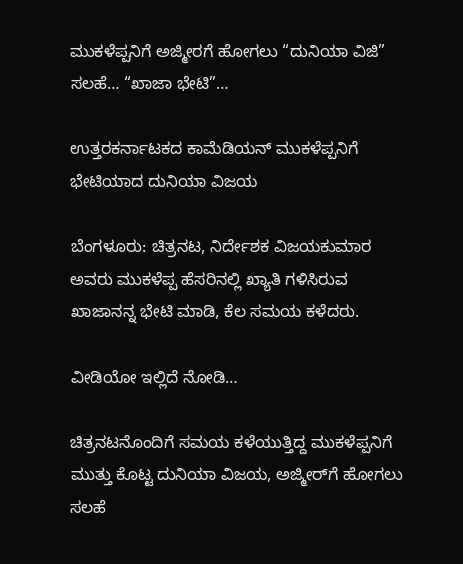ಮುಕಳೆಪ್ಪನಿಗೆ ಅಜ್ಮೀರಗೆ ಹೋಗಲು “ದುನಿಯಾ ವಿಜಿ” ಸಲಹೆ… “ಖಾಜಾ ಭೇಟಿ”…

ಉತ್ತರಕರ್ನಾಟಕದ ಕಾಮೆಡಿಯನ್ ಮುಕಳೆಪ್ಪನಿಗೆ ಭೇಟಿಯಾದ ದುನಿಯಾ ವಿಜಯ

ಬೆಂಗಳೂರು: ಚಿತ್ರನಟ, ನಿರ್ದೇಶಕ ವಿಜಯಕುಮಾರ ಅವರು ಮುಕಳೆಪ್ಪ ಹೆಸರಿನಲ್ಲಿ ಖ್ಯಾತಿ ಗಳಿಸಿರುವ ಖಾಜಾನನ್ನ ಭೇಟಿ ಮಾಡಿ, ಕೆಲ ಸಮಯ ಕಳೆದರು.

ವೀಡಿಯೋ ಇಲ್ಲಿದೆ ನೋಡಿ…

ಚಿತ್ರನಟನೊಂದಿಗೆ ಸಮಯ ಕಳೆಯುತ್ತಿದ್ದ ಮುಕಳೆಪ್ಪನಿಗೆ ಮುತ್ತು ಕೊಟ್ಟ ದುನಿಯಾ ವಿಜಯ, ಅಜ್ಮೀರ್‌ಗೆ ಹೋಗಲು ಸಲಹೆ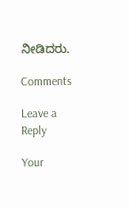ನೀಡಿದರು.

Comments

Leave a Reply

Your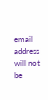email address will not be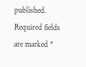published. Required fields are marked *